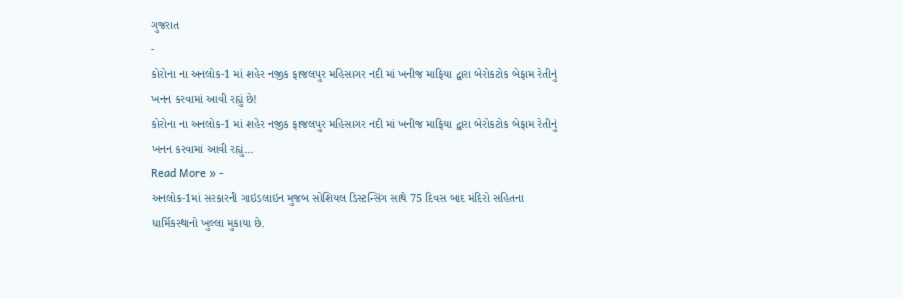ગુજરાત
-
કોરોના ના અનલોક-1 માં શહેર નજીક ફાજલપુર મહિસાગર નદી માં ખનીજ માફિયા દ્વારા બેરોકટોક બેફામ રેતીનું ખનન કરવામાં આવી રહ્યું છે!
કોરોના ના અનલોક-1 માં શહેર નજીક ફાજલપુર મહિસાગર નદી માં ખનીજ માફિયા દ્વારા બેરોકટોક બેફામ રેતીનું ખનન કરવામાં આવી રહ્યું…
Read More » -
અનલોક-1માં સરકારની ગાઇડલાઇન મુજબ સોશિયલ ડિસ્ટન્સિંગ સાથે 75 દિવસ બાદ મંદિરો સહિતના ધાર્મિકસ્થાનો ખુલ્લા મુકાયા છે.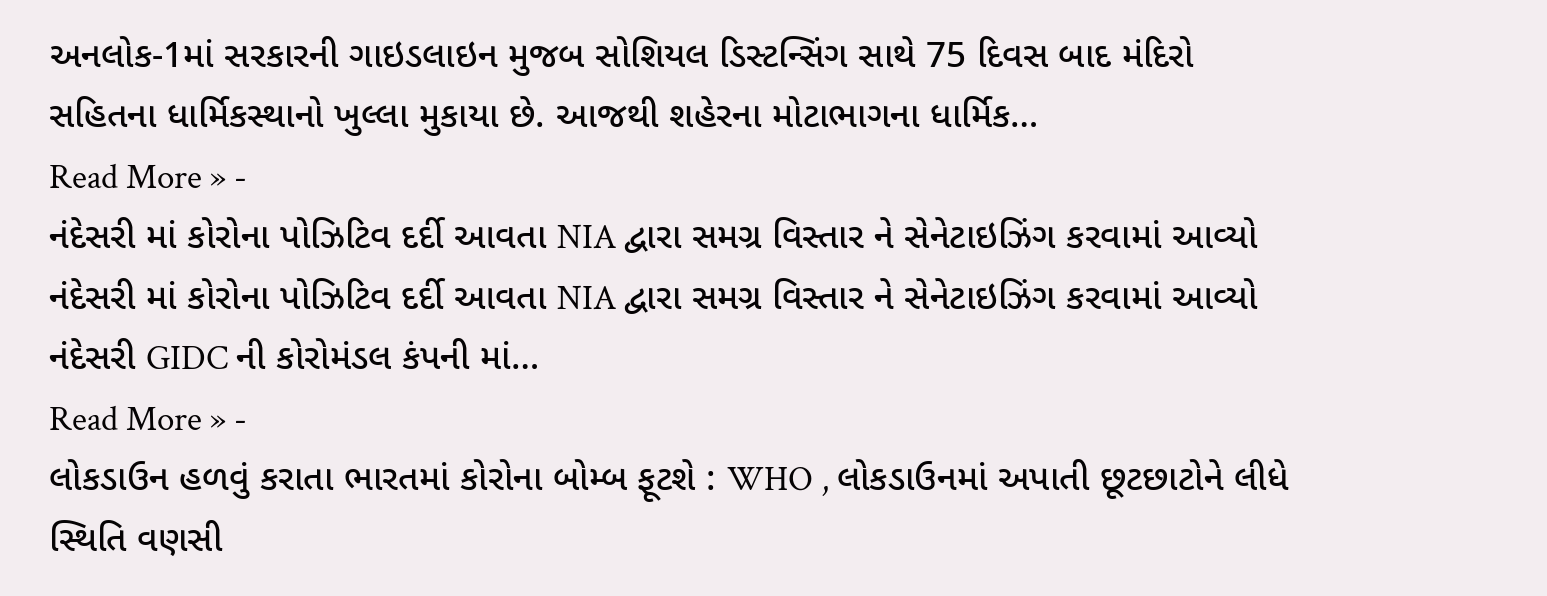અનલોક-1માં સરકારની ગાઇડલાઇન મુજબ સોશિયલ ડિસ્ટન્સિંગ સાથે 75 દિવસ બાદ મંદિરો સહિતના ધાર્મિકસ્થાનો ખુલ્લા મુકાયા છે. આજથી શહેરના મોટાભાગના ધાર્મિક…
Read More » -
નંદેસરી માં કોરોના પોઝિટિવ દર્દી આવતા NIA દ્વારા સમગ્ર વિસ્તાર ને સેનેટાઇઝિંગ કરવામાં આવ્યો
નંદેસરી માં કોરોના પોઝિટિવ દર્દી આવતા NIA દ્વારા સમગ્ર વિસ્તાર ને સેનેટાઇઝિંગ કરવામાં આવ્યો નંદેસરી GIDC ની કોરોમંડલ કંપની માં…
Read More » -
લોકડાઉન હળવું કરાતા ભારતમાં કોરોના બોમ્બ ફૂટશે : WHO , લોકડાઉનમાં અપાતી છૂટછાટોને લીધે સ્થિતિ વણસી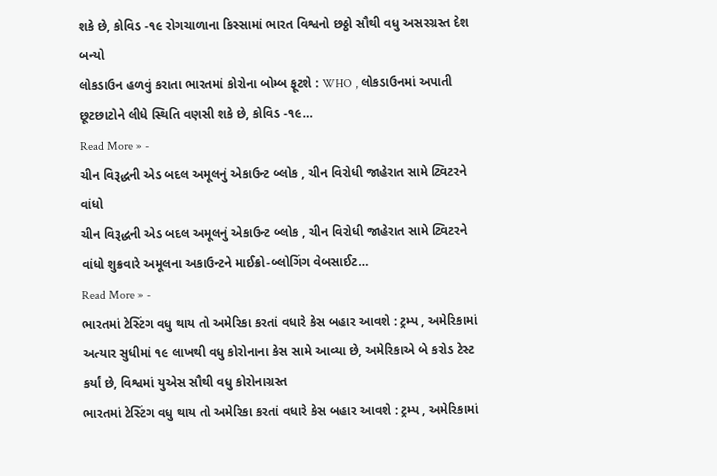શકે છે, કોવિડ -૧૯ રોગચાળાના કિસ્સામાં ભારત વિશ્વનો છઠ્ઠો સૌથી વધુ અસરગ્રસ્ત દેશ બન્યો
લોકડાઉન હળવું કરાતા ભારતમાં કોરોના બોમ્બ ફૂટશે : WHO , લોકડાઉનમાં અપાતી છૂટછાટોને લીધે સ્થિતિ વણસી શકે છે, કોવિડ -૧૯…
Read More » -
ચીન વિરૂદ્ધની એડ બદલ અમૂલનું એકાઉન્ટ બ્લોક , ચીન વિરોધી જાહેરાત સામે ટ્વિટરને વાંધો
ચીન વિરૂદ્ધની એડ બદલ અમૂલનું એકાઉન્ટ બ્લોક , ચીન વિરોધી જાહેરાત સામે ટ્વિટરને વાંધો શુક્રવારે અમૂલના અકાઉન્ટને માઈક્રો-બ્લોગિંગ વેબસાઈટ…
Read More » -
ભારતમાં ટેસ્ટિંગ વધુ થાય તો અમેરિકા કરતાં વધારે કેસ બહાર આવશે : ટ્રમ્પ , અમેરિકામાં અત્યાર સુધીમાં ૧૯ લાખથી વધુ કોરોનાના કેસ સામે આવ્યા છે, અમેરિકાએ બે કરોડ ટેસ્ટ કર્યાં છે, વિશ્વમાં યુએસ સૌથી વધુ કોરોનાગ્રસ્ત
ભારતમાં ટેસ્ટિંગ વધુ થાય તો અમેરિકા કરતાં વધારે કેસ બહાર આવશે : ટ્રમ્પ , અમેરિકામાં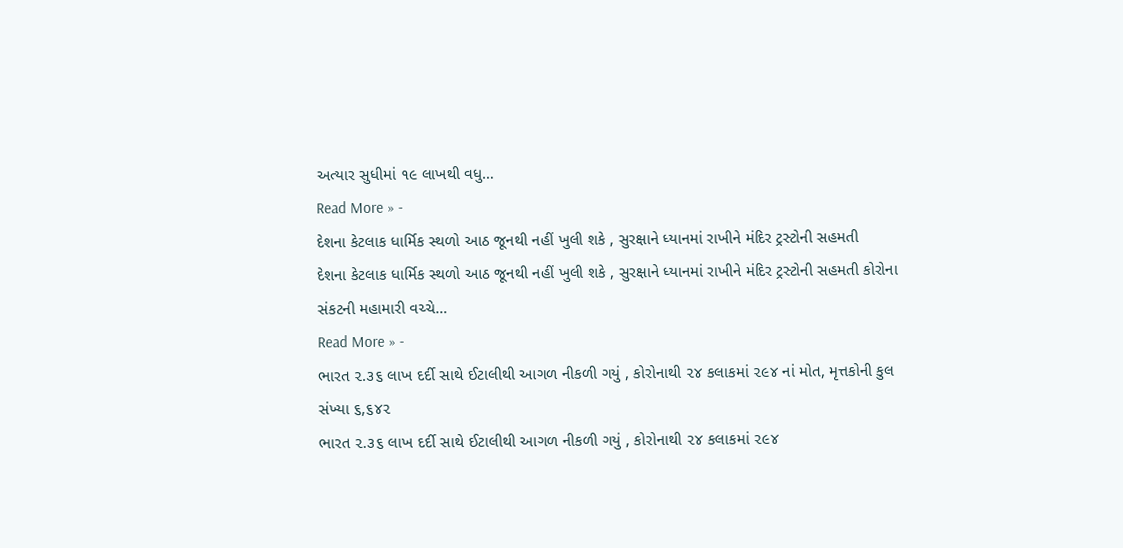અત્યાર સુધીમાં ૧૯ લાખથી વધુ…
Read More » -
દેશના કેટલાક ધાર્મિક સ્થળો આઠ જૂનથી નહીં ખુલી શકે , સુરક્ષાને ધ્યાનમાં રાખીને મંદિર ટ્રસ્ટોની સહમતી
દેશના કેટલાક ધાર્મિક સ્થળો આઠ જૂનથી નહીં ખુલી શકે , સુરક્ષાને ધ્યાનમાં રાખીને મંદિર ટ્રસ્ટોની સહમતી કોરોના સંકટની મહામારી વચ્ચે…
Read More » -
ભારત ૨.૩૬ લાખ દર્દી સાથે ઈટાલીથી આગળ નીકળી ગયું , કોરોનાથી ૨૪ કલાકમાં ૨૯૪ નાં મોત, મૃત્તકોની કુલ સંખ્યા ૬,૬૪૨
ભારત ૨.૩૬ લાખ દર્દી સાથે ઈટાલીથી આગળ નીકળી ગયું , કોરોનાથી ૨૪ કલાકમાં ૨૯૪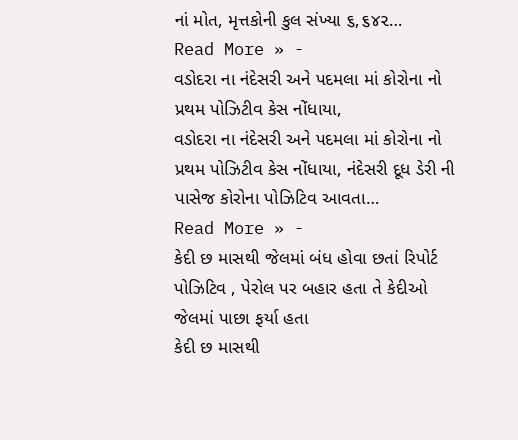નાં મોત, મૃત્તકોની કુલ સંખ્યા ૬,૬૪૨…
Read More » -
વડોદરા ના નંદેસરી અને પદમલા માં કોરોના નો પ્રથમ પોઝિટીવ કેસ નોંધાયા,
વડોદરા ના નંદેસરી અને પદમલા માં કોરોના નો પ્રથમ પોઝિટીવ કેસ નોંધાયા, નંદેસરી દૂધ ડેરી ની પાસેજ કોરોના પોઝિટિવ આવતા…
Read More » -
કેદી છ માસથી જેલમાં બંધ હોવા છતાં રિપોર્ટ પોઝિટિવ , પેરોલ પર બહાર હતા તે કેદીઓ જેલમાં પાછા ફર્યા હતા
કેદી છ માસથી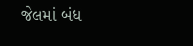જેલમાં બંધ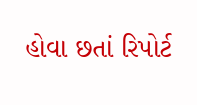હોવા છતાં રિપોર્ટ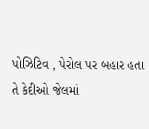પોઝિટિવ , પેરોલ પર બહાર હતા તે કેદીઓ જેલમાં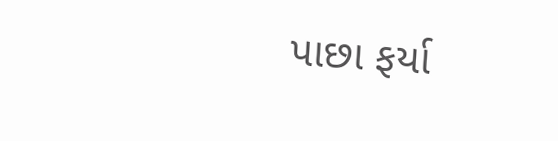પાછા ફર્યા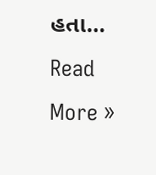હતા…
Read More »